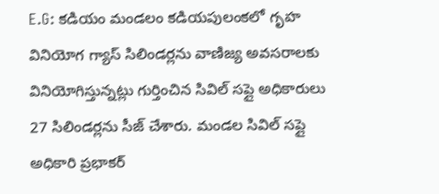E.G: కడియం మండలం కడియపులంకలో గృహ వినియోగ గ్యాస్ సిలిండర్లను వాణిజ్య అవసరాలకు వినియోగిస్తున్నట్లు గుర్తించిన సివిల్ సప్లై అధికారులు 27 సిలిండర్లను సీజ్ చేశారు. మండల సివిల్ సప్లై అధికారి ప్రభాకర్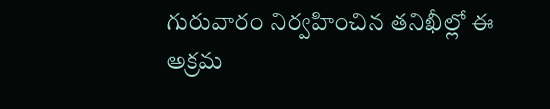గురువారం నిర్వహించిన తనిఖీల్లో ఈ అక్రమ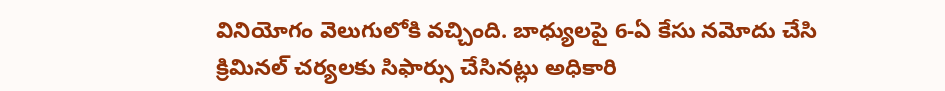వినియోగం వెలుగులోకి వచ్చింది. బాధ్యులపై 6-ఏ కేసు నమోదు చేసి క్రిమినల్ చర్యలకు సిఫార్సు చేసినట్లు అధికారి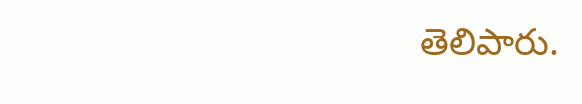తెలిపారు.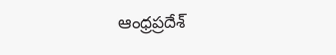ఆంధ్రప్రదేశ్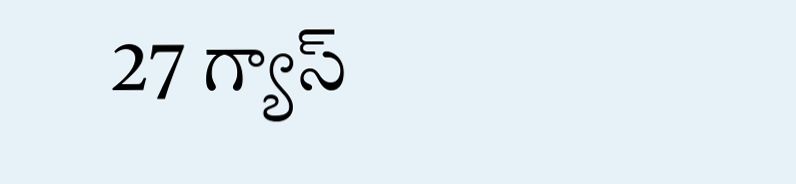27 గ్యాస్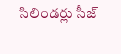సిలిండర్లు సీజ్